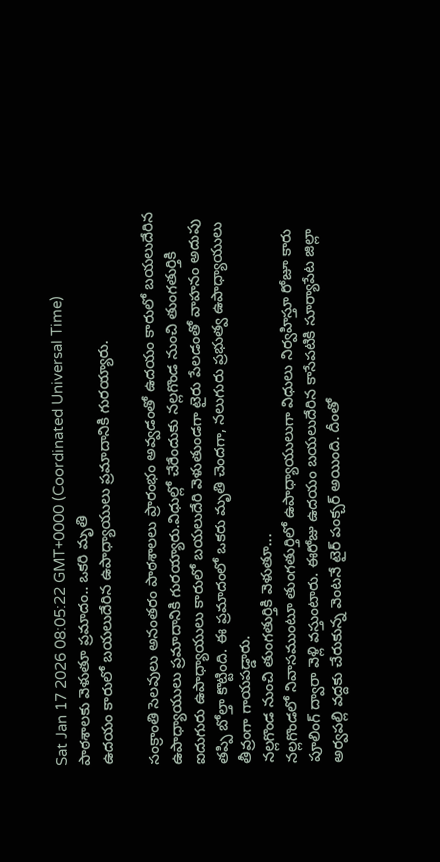Sat Jan 17 2026 08:05:22 GMT+0000 (Coordinated Universal Time)
పాఠశాలకు వెళుతూ ప్రమాదం.. ఒకరి మృతి
ఉదయం కారులో బయలుదేరిన ఉపాధ్యాయులు ప్రమాదానికి గురయ్యారు.

సంక్రాంతి సెలవులు అనంతరం పాఠశాలలు ప్రారంభం అవ్వడంతో ఉదయం కారులో బయలుదేరిన ఉపాధ్యాయులు ప్రమాదానికి గురయ్యారు.విధుల్లో చేరేందుకు నల్లగొండ నుంచి తుంగతుర్తికి ఐదుగురు ఉపాధ్యాయులు కారులో బయలుదేరి వెళుతుండగా టైరు పేలడంతో వాహనం అదుపు తప్పి బోల్తా కొట్టింది. ఈ ప్రమాదంలో ఒకరు మృతి చెందగా, నలుగురు ప్రభుత్వ ఉపాధ్యాయులు తీవ్రంగా గాయపడ్డారు.
నల్లగొండ నుంచి తుంగతుర్తికి వెళుతూ...
నల్లగొండలో నివాసముంటూ తుంగతుర్తిలో ఉపాధ్యాయులుగా విధులు నిర్వహిస్తూ రోజూ కారు పూలింగ్ ద్వారా వెళ్లి వస్తుంటారు. ఈరోజు ఉదయం బయలుదేరిన కాసేపటికి సూర్యాపేట జిల్లా అర్వపల్లి వద్దకు చేరుకున్న వెంటనే టైర్ పంక్చర్ అయింది. దీంతో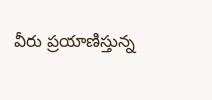వీరు ప్రయాణిస్తున్న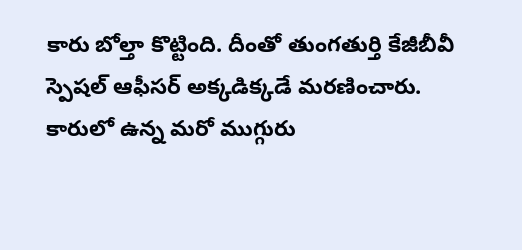కారు బోల్తా కొట్టింది. దీంతో తుంగతుర్తి కేజీబీవీ స్పెషల్ ఆఫీసర్ అక్కడిక్కడే మరణించారు. కారులో ఉన్న మరో ముగ్గురు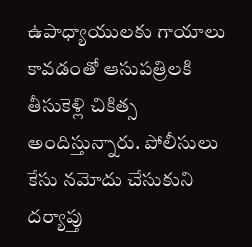ఉపాధ్యాయులకు గాయాలు కావడంతో ఆసుపత్రిలకి తీసుకెళ్లి చికిత్స అందిస్తున్నారు. పోలీసులు కేసు నమోదు చేసుకుని దర్యాప్తు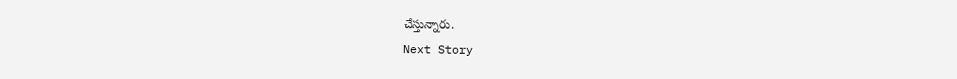చేస్తున్నారు.
Next Story